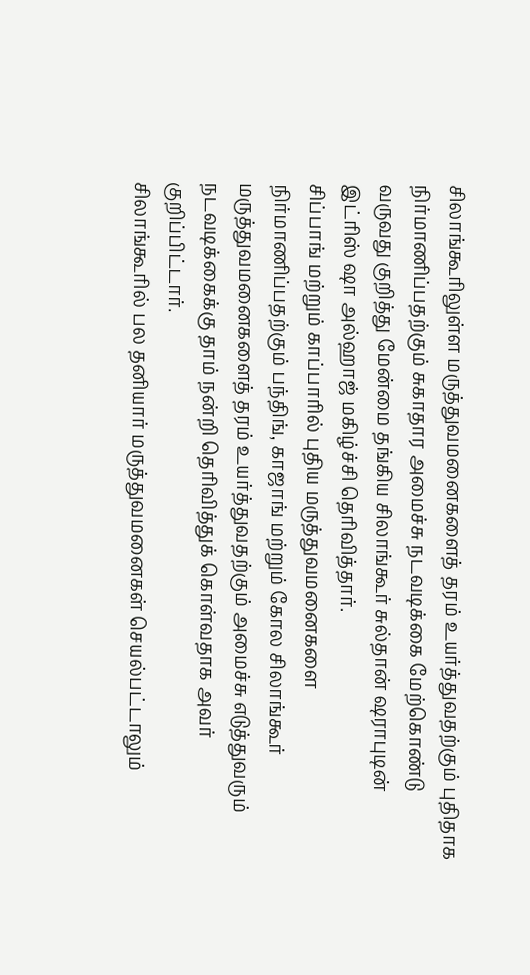சிலாங்கூரிலுள்ள மருத்துவமனைகளைத் தரம் உயர்த்துவதற்கும் புதிதாக நிர்மாணிப்பதற்கும் சுகாதார அமைச்சு நடவடிக்கை மேற்கொண்டு வருவது குறித்து மேன்மை தங்கிய சிலாங்கூர் சுல்தான் ஷராபுடின் இட்ரிஸ் ஷா அல்ஹாஜ் மகிழ்ச்சி தெரிவித்தார்.
சிப்பாங் மற்றும் காப்பாரில் புதிய மருத்துவமனைகளை நிர்மாணிப்பதற்கும் பந்திங், காஜாங் மற்றும் கோல சிலாங்கூர் மருத்துவமனைகளைத் தரம் உயர்த்துவதற்கும் அமைச்சு எடுத்துவரும் நடவடிக்கைக்கு தாம் நன்றி தெரிவித்துக் கொள்வதாக அவர் குறிப்பிட்டார்.
சிலாங்கூரில் பல தனியார் மருத்துவமனைகள் செயல்பட்டாலும்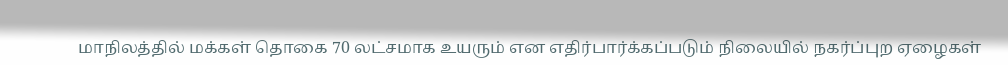மாநிலத்தில் மக்கள் தொகை 70 லட்சமாக உயரும் என எதிர்பார்க்கப்படும் நிலையில் நகர்ப்புற ஏழைகள்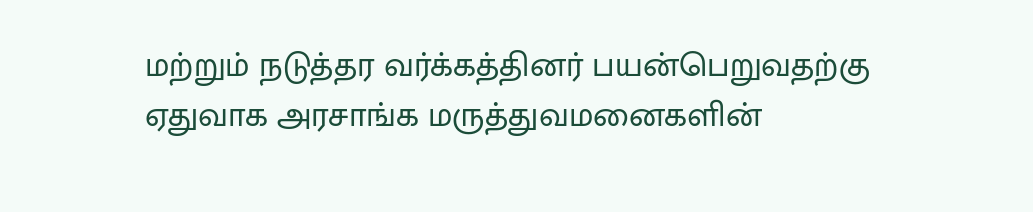மற்றும் நடுத்தர வர்க்கத்தினர் பயன்பெறுவதற்கு ஏதுவாக அரசாங்க மருத்துவமனைகளின்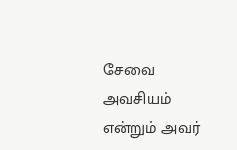சேவை அவசியம் என்றும் அவர்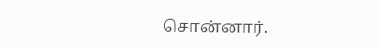சொன்னார்.